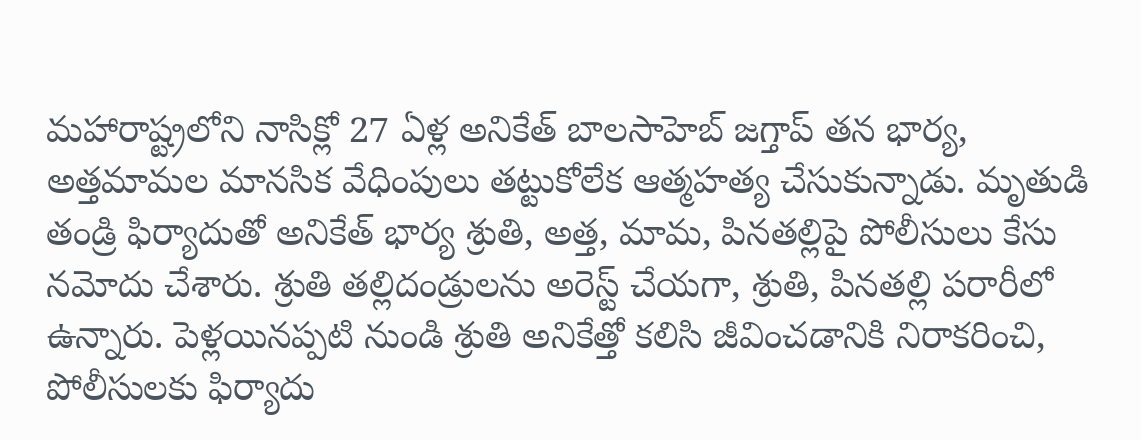మహారాష్ట్రలోని నాసిక్లో 27 ఏళ్ల అనికేత్ బాలసాహెబ్ జగ్తాప్ తన భార్య, అత్తమామల మానసిక వేధింపులు తట్టుకోలేక ఆత్మహత్య చేసుకున్నాడు. మృతుడి తండ్రి ఫిర్యాదుతో అనికేత్ భార్య శ్రుతి, అత్త, మామ, పినతల్లిపై పోలీసులు కేసు నమోదు చేశారు. శ్రుతి తల్లిదండ్రులను అరెస్ట్ చేయగా, శ్రుతి, పినతల్లి పరారీలో ఉన్నారు. పెళ్లయినప్పటి నుండి శ్రుతి అనికేత్తో కలిసి జీవించడానికి నిరాకరించి, పోలీసులకు ఫిర్యాదు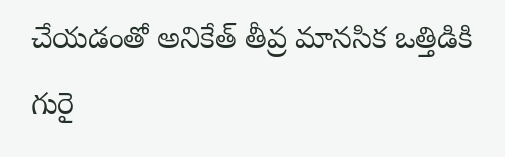చేయడంతో అనికేత్ తీవ్ర మానసిక ఒత్తిడికి గురై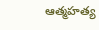ఆత్మహత్య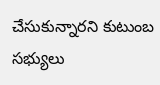చేసుకున్నారని కుటుంబ సభ్యులు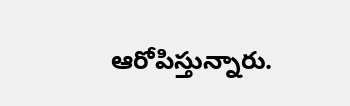ఆరోపిస్తున్నారు.